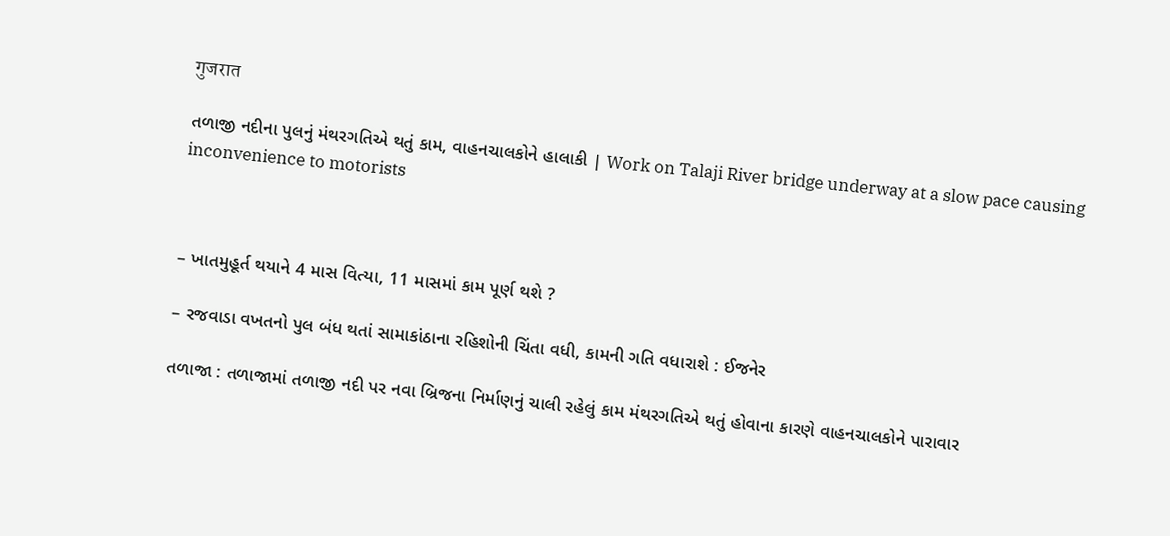गुजरात

તળાજી નદીના પુલનું મંથરગતિએ થતું કામ, વાહનચાલકોને હાલાકી | Work on Talaji River bridge underway at a slow pace causing inconvenience to motorists



– ખાતમુહૂર્ત થયાને 4 માસ વિત્યા, 11 માસમાં કામ પૂર્ણ થશે ?

– રજવાડા વખતનો પુલ બંધ થતાં સામાકાંઠાના રહિશોની ચિંતા વધી, કામની ગતિ વધારાશે : ઈજનેર

તળાજા : તળાજામાં તળાજી નદી પર નવા બ્રિજના નિર્માણનું ચાલી રહેલું કામ મંથરગતિએ થતું હોવાના કારણે વાહનચાલકોને પારાવાર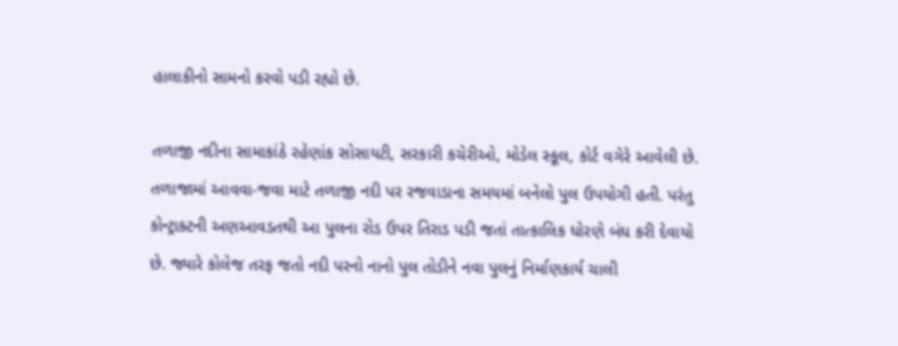હાલાકીનો સામનો કરવો પડી રહ્યો છે.

તળાજી નદીના સામાકાંઠે રહેણાંક સોસાયટી, સરકારી કચેરીઓ, મોડેલ સ્કૂલ, કોર્ટ વગેરે આવેલી છે. તળાજામાં આવવા-જવા માટે તળાજી નદી પર રજવાડાના સમયમાં બનેલો પુલ ઉપયોગી હતી. પરંતુ કોન્ટ્રાક્ટની અણઆવડતથી આ પુલના રોડ ઉપર તિરાડ પડી જતાં તાત્કાલિક ધોરણે બંધ કરી દેવાયો છે. જ્યારે કોલેજ તરફ જતો નદી પરનો નાનો પુલ તોડીને નવા પુલનું નિર્માણકાર્ય ચાલી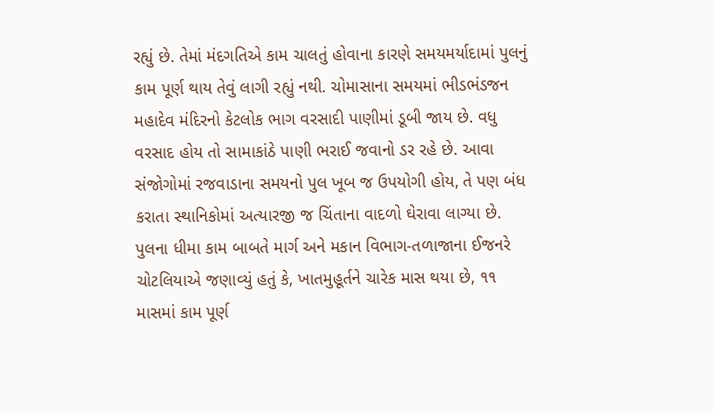રહ્યું છે. તેમાં મંદગતિએ કામ ચાલતું હોવાના કારણે સમયમર્યાદામાં પુલનું કામ પૂર્ણ થાય તેવું લાગી રહ્યું નથી. ચોમાસાના સમયમાં ભીડભંડજન મહાદેવ મંદિરનો કેટલોક ભાગ વરસાદી પાણીમાં ડૂબી જાય છે. વધુ વરસાદ હોય તો સામાકાંઠે પાણી ભરાઈ જવાનો ડર રહે છે. આવા સંજોગોમાં રજવાડાના સમયનો પુલ ખૂબ જ ઉપયોગી હોય, તે પણ બંધ કરાતા સ્થાનિકોમાં અત્યારજી જ ચિંતાના વાદળો ઘેરાવા લાગ્યા છે. પુલના ધીમા કામ બાબતે માર્ગ અને મકાન વિભાગ-તળાજાના ઈજનરે ચોટલિયાએ જણાવ્યું હતું કે, ખાતમુહૂર્તને ચારેક માસ થયા છે, ૧૧ માસમાં કામ પૂર્ણ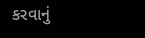કરવાનું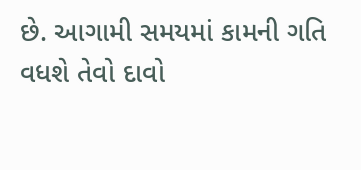છે. આગામી સમયમાં કામની ગતિ વધશે તેવો દાવો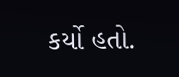કર્યો હતો.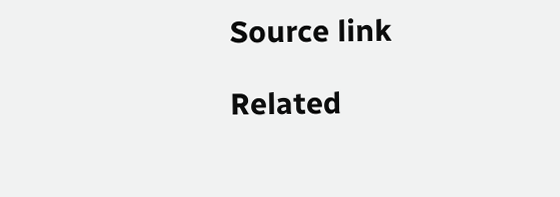Source link

Related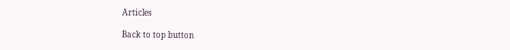Articles

Back to top button